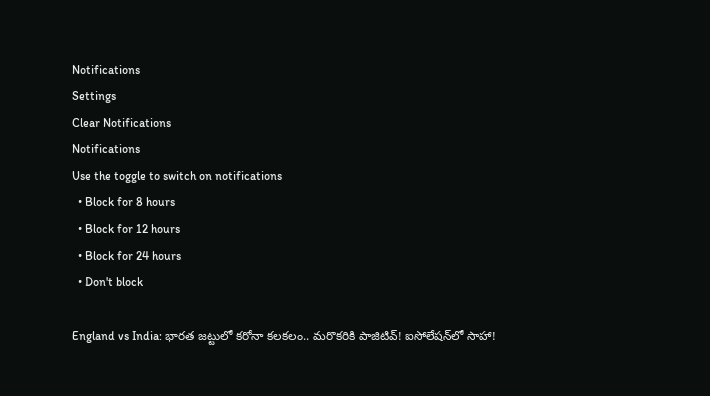Notifications
Settings
Clear Notifications
Notifications
Use the toggle to switch on notifications
  • Block for 8 hours
  • Block for 12 hours
  • Block for 24 hours
  • Don't block

England vs India: భారత జట్టులో కరోనా కలకలం.. మరొకరికి పాజిటివ్‌! ఐసోలేష‌న్‌లో సాహా!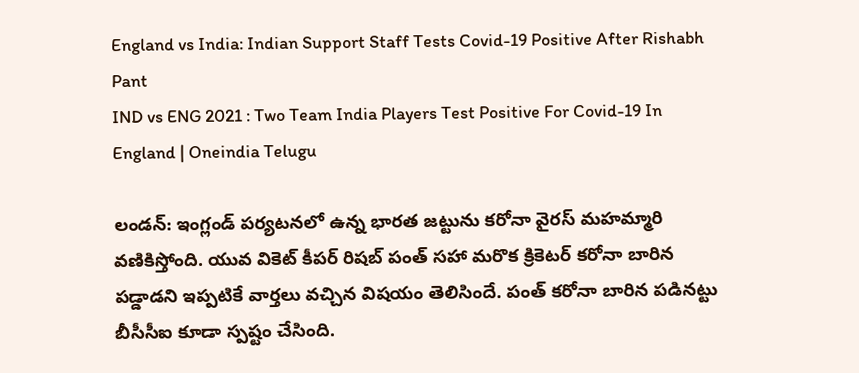England vs India: Indian Support Staff Tests Covid-19 Positive After Rishabh Pant
IND vs ENG 2021 : Two Team India Players Test Positive For Covid-19 In England | Oneindia Telugu

లండన్: ఇంగ్లండ్ పర్యటనలో ఉన్న భారత జట్టును కరోనా వైరస్ మహమ్మారి వ‌ణికిస్తోంది. యువ వికెట్ కీప‌ర్ రిష‌బ్ పంత్ సహా మరొక క్రికెటర్ క‌రోనా బారిన ప‌డ్డాడ‌ని ఇప్ప‌టికే వార్త‌లు వచ్చిన విషయం తెలిసిందే. పంత్‌ కరోనా బారిన పడినట్టు బీసీసీఐ కూడా స్పష్టం చేసింది.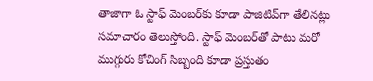తాజాగా ఓ స్టాఫ్ మెంబ‌ర్‌కు కూడా పాజిటివ్‌గా తేలిన‌ట్లు స‌మాచారం తెలుస్తోంది. స్టాఫ్ మెంబ‌ర్‌తో పాటు మ‌రో ముగ్గురు కోచింగ్ సిబ్బంది కూడా ప్ర‌స్తుతం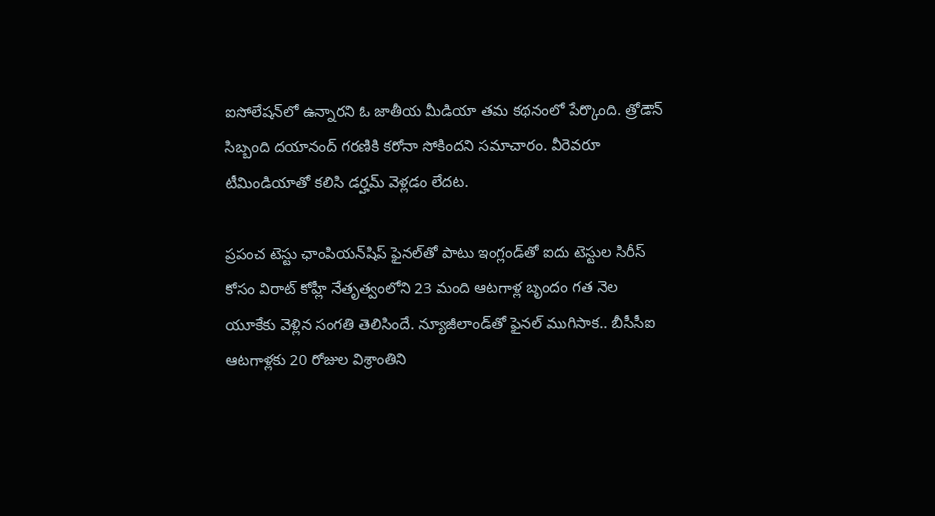ఐసోలేష‌న్‌లో ఉన్నారని ఓ జాతీయ మీడియా తమ కథనంలో పేర్కొంది. త్రోడౌన్ సిబ్బంది దయానంద్ గరణికి కరోనా సోకిందని సమాచారం. వీరెవరూ టీమిండియాతో క‌లిసి డ‌ర్హ‌మ్ వెళ్ల‌డం లేదట.

ప్రపంచ టెస్టు ఛాంపియన్‌షిప్‌ ఫైనల్‌తో పాటు ఇంగ్లండ్‌తో ఐదు టెస్టుల సిరీస్‌ కోసం విరాట్ కోహ్లీ నేతృత్వంలోని 23 మంది ఆటగాళ్ల బృందం గత నెల యూకేకు వెళ్లిన సంగతి తెలిసిందే. న్యూజీలాండ్‌తో ఫైనల్‌ ముగిసాక.. బీసీసీఐ ఆటగాళ్లకు 20 రోజుల విశ్రాంతిని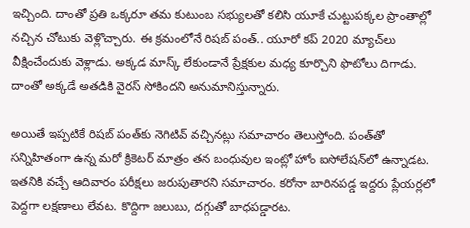ఇచ్చింది. దాంతో ప్రతి ఒక్కరూ తమ కుటుంబ సభ్యులతో కలిసి యూకే చుట్టుపక్కల ప్రాంతాల్లో నచ్చిన చోటుకు వెళ్లొచ్చారు. ఈ క్రమంలోనే రిషబ్ పంత్‌.. యూరో కప్‌ 2020 మ్యాచ్‌లు వీక్షించేందుకు వెళ్లాడు. అక్కడ మాస్క్‌ లేకుండానే ప్రేక్షకుల మధ్య కూర్చొని ఫొటోలు దిగాడు. దాంతో అక్కడే అతడికి వైరస్‌ సోకిందని అనుమానిస్తున్నారు.

అయితే ఇప్పటికే రిషబ్ పంత్‌కు నెగిటివ్‌ వచ్చినట్లు సమాచారం తెలుస్తోంది. పంత్‌తో సన్నిహితంగా ఉన్న మరో క్రికెటర్‌ మాత్రం తన బంధువుల ఇంట్లో హోం ఐసోలేషన్‌లో ఉన్నాడట. ఇతనికి వచ్చే ఆదివారం పరీక్షలు జరుపుతారని సమాచారం. కరోనా బారినపడ్డ ఇద్దరు ప్లేయర్లలో పెద్దగా లక్షణాలు లేవట. కొద్దిగా జలుబు, దగ్గుతో బాధపడ్డారట.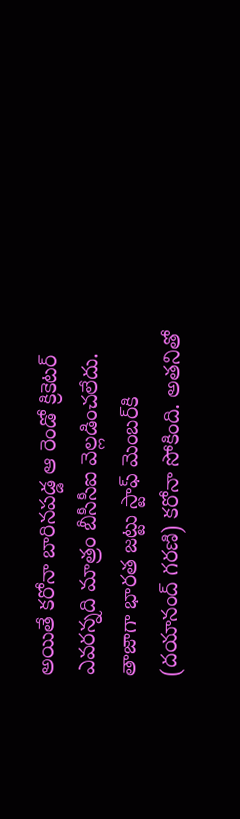అయితే కరోనా బారినపడ్డ ఆ రెండో క్రికెటర్‌ ఎవరన్నది మాత్రం బీసీసీఐ వెల్లడించలేదు. తాజాగా భారత జట్టు స్టాఫ్ మెంబ‌ర్‌కి (దయానంద్ గరణి) కరోనా సోకింది. అతనితో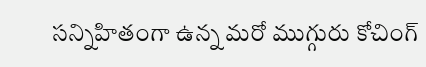సన్నిహితంగా ఉన్న మ‌రో ముగ్గురు కోచింగ్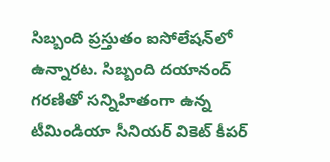సిబ్బంది ప్ర‌స్తుతం ఐసోలేష‌న్‌లో ఉన్నారట. సిబ్బంది దయానంద్ గరణితో సన్నిహితంగా ఉన్న టీమిండియా సీనియర్ వికెట్ కీపర్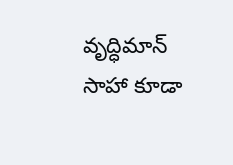వృద్ధిమాన్ సాహా కూడా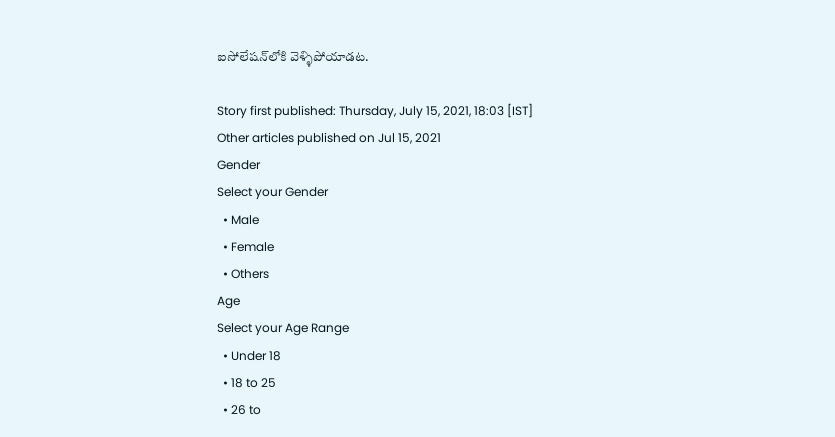ఐసోలేష‌న్‌లోకి వెళ్ళిపోయాడట.

Story first published: Thursday, July 15, 2021, 18:03 [IST]
Other articles published on Jul 15, 2021
Gender
Select your Gender
  • Male
  • Female
  • Others
Age
Select your Age Range
  • Under 18
  • 18 to 25
  • 26 to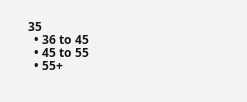35
  • 36 to 45
  • 45 to 55
  • 55+